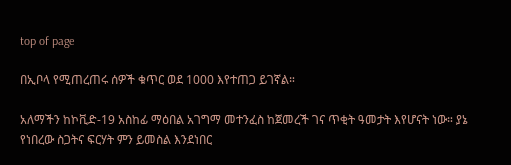top of page

በኢቦላ የሚጠረጠሩ ሰዎች ቁጥር ወደ 1000 እየተጠጋ ይገኛል።

አለማችን ከኮቪድ-19 አስከፊ ማዕበል አገግማ መተንፈስ ከጀመረች ገና ጥቂት ዓመታት እየሆናት ነው። ያኔ የነበረው ስጋትና ፍርሃት ምን ይመስል እንደነበር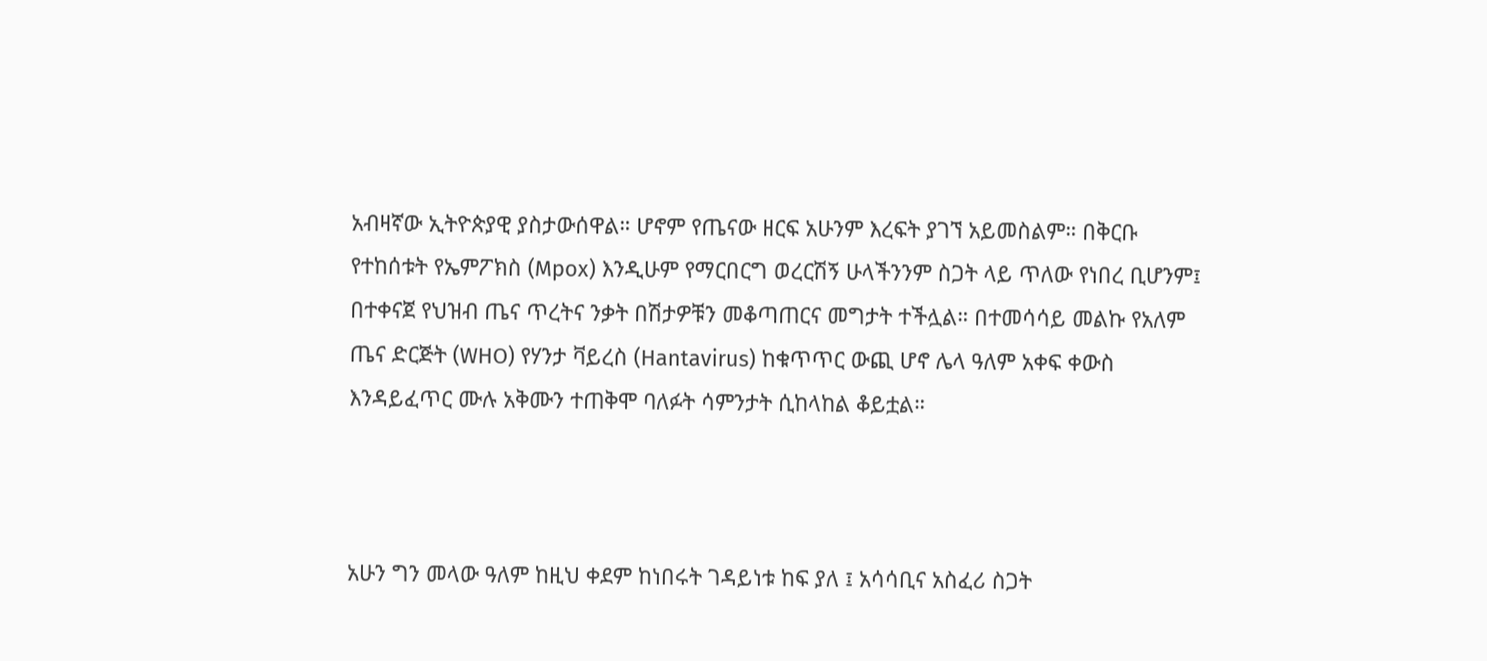አብዛኛው ኢትዮጵያዊ ያስታውሰዋል። ሆኖም የጤናው ዘርፍ አሁንም እረፍት ያገኘ አይመስልም። በቅርቡ የተከሰቱት የኤምፖክስ (Mpox) እንዲሁም የማርበርግ ወረርሽኝ ሁላችንንም ስጋት ላይ ጥለው የነበረ ቢሆንም፤ በተቀናጀ የህዝብ ጤና ጥረትና ንቃት በሽታዎቹን መቆጣጠርና መግታት ተችሏል። በተመሳሳይ መልኩ የአለም ጤና ድርጅት (WHO) የሃንታ ቫይረስ (Hantavirus) ከቁጥጥር ውጪ ሆኖ ሌላ ዓለም አቀፍ ቀውስ እንዳይፈጥር ሙሉ አቅሙን ተጠቅሞ ባለፉት ሳምንታት ሲከላከል ቆይቷል።



አሁን ግን መላው ዓለም ከዚህ ቀደም ከነበሩት ገዳይነቱ ከፍ ያለ ፤ አሳሳቢና አስፈሪ ስጋት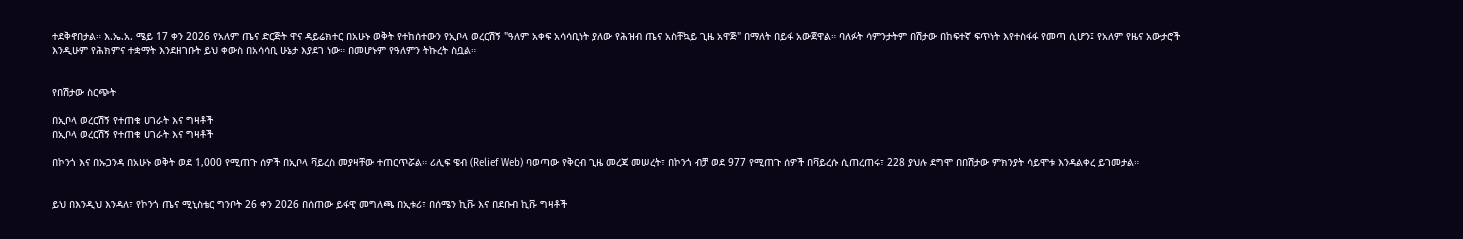ተደቅኖበታል። እ.ኤ.አ. ሜይ 17 ቀን 2026 የአለም ጤና ድርጅት ዋና ዳይሬክተር በአሁኑ ወቅት የተከሰተውን የኢቦላ ወረርሽኝ "ዓለም አቀፍ አሳሳቢነት ያለው የሕዝብ ጤና አስቸኳይ ጊዜ አዋጅ" በማለት በይፋ አውጀዋል። ባለፉት ሳምንታትም በሽታው በከፍተኛ ፍጥነት እየተስፋፋ የመጣ ሲሆን፤ የአለም የዜና አውታሮች እንዲሁም የሕክምና ተቋማት እንደዘገቡት ይህ ቀውስ በአሳሳቢ ሁኔታ እያደገ ነው። በመሆኑም የዓለምን ትኩረት ስቧል።


የበሽታው ስርጭት

በኢቦላ ወረርሽኝ የተጠቁ ሀገራት እና ግዛቶች
በኢቦላ ወረርሽኝ የተጠቁ ሀገራት እና ግዛቶች

በኮንጎ እና በኡጋንዳ በአሁኑ ወቅት ወደ 1,000 የሚጠጉ ሰዎች በኢቦላ ቫይረስ መያዛቸው ተጠርጥሯል። ሪሊፍ ዌብ (Relief Web) ባወጣው የቅርብ ጊዜ መረጃ መሠረት፣ በኮንጎ ብቻ ወደ 977 የሚጠጉ ሰዎች በቫይረሱ ሲጠረጠሩ፣ 228 ያህሉ ደግሞ በበሽታው ምክንያት ሳይሞቱ እንዳልቀረ ይገመታል።


ይህ በእንዲህ እንዳለ፣ የኮንጎ ጤና ሚኒስቴር ግንቦት 26 ቀን 2026 በሰጠው ይፋዊ መግለጫ በኢቱሪ፣ በሰሜን ኪቩ እና በደቡብ ኪቩ ግዛቶች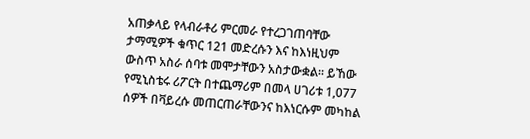አጠቃላይ የላብራቶሪ ምርመራ የተረጋገጠባቸው ታማሚዎች ቁጥር 121 መድረሱን እና ከእነዚህም ውስጥ አስራ ሰባቱ መሞታቸውን አስታውቋል። ይኸው የሚኒስቴሩ ሪፖርት በተጨማሪም በመላ ሀገሪቱ 1,077 ሰዎች በቫይረሱ መጠርጠራቸውንና ከእነርሱም መካከል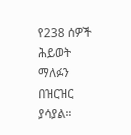የ238 ሰዎች ሕይወት ማለፉን በዝርዝር ያሳያል።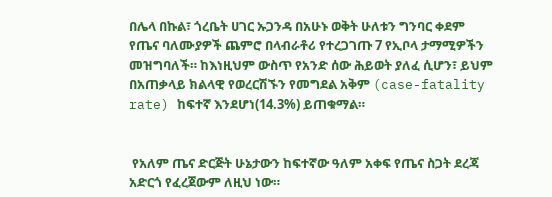በሌላ በኩል፣ ጎረቤት ሀገር ኡጋንዳ በአሁኑ ወቅት ሁለቱን ግንባር ቀደም የጤና ባለሙያዎች ጨምሮ በላብራቶሪ የተረጋገጡ 7 የኢቦላ ታማሚዎችን መዝግባለች። ከእነዚህም ውስጥ የአንድ ሰው ሕይወት ያለፈ ሲሆን፣ ይህም በአጠቃላይ ክልላዊ የወረርሽኙን የመግደል አቅም (case-fatality rate) ከፍተኛ እንደሆነ(14.3%) ይጠቁማል።


 የአለም ጤና ድርጅት ሁኔታውን ከፍተኛው ዓለም አቀፍ የጤና ስጋት ደረጃ አድርጎ የፈረጀውም ለዚህ ነው።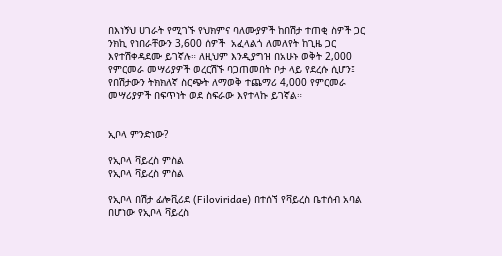በእነኝህ ሀገራት የሚገኙ የህክምና ባለሙያዎች ከበሽታ ተጠቂ ስዎች ጋር ንክኪ የነበራቸውን 3,600 ሰዎች  አፈላልጎ ለመለየት ከጊዜ ጋር እየተሽቀዳደሙ ይገኛሉ። ለዚህም እንዲያግዝ በአሁኑ ወቅት 2,000 የምርመራ መሣሪያዎች ወረርሽኙ ባጋጠመበት ቦታ ላይ የደረሱ ሲሆን፤ የበሽታውን ትክክለኛ ስርጭት ለማወቅ ተጨማሪ 4,000 የምርመራ መሣሪያዎች በፍጥነት ወደ ስፍራው እየተላኩ ይገኛል።


ኢቦላ ምንድነው?

የኢቦላ ቫይረስ ምስል
የኢቦላ ቫይረስ ምስል

የኢቦላ በሽታ ፊሎቪሪደ (Filoviridae) በተሰኘ የቫይረስ ቤተሰብ አባል በሆነው የኢቦላ ቫይረስ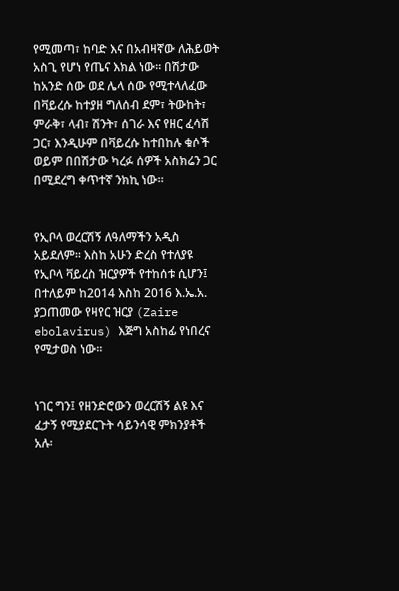የሚመጣ፣ ከባድ እና በአብዛኛው ለሕይወት አስጊ የሆነ የጤና እክል ነው። በሽታው ከአንድ ሰው ወደ ሌላ ሰው የሚተላለፈው በቫይረሱ ከተያዘ ግለሰብ ደም፣ ትውከት፣ ምራቅ፣ ላብ፣ ሽንት፣ ሰገራ እና የዘር ፈሳሽ ጋር፣ እንዲሁም በቫይረሱ ከተበከሉ ቁሶች ወይም በበሽታው ካረፉ ሰዎች አስክሬን ጋር በሚደረግ ቀጥተኛ ንክኪ ነው።


የኢቦላ ወረርሽኝ ለዓለማችን አዲስ አይደለም። እስከ አሁን ድረስ የተለያዩ የኢቦላ ቫይረስ ዝርያዎች የተከሰቱ ሲሆን፤ በተለይም ከ2014 እስከ 2016 እ.ኤ.አ. ያጋጠመው የዛየር ዝርያ (Zaire ebolavirus) እጅግ አስከፊ የነበረና የሚታወስ ነው።


ነገር ግን፤ የዘንድሮውን ወረርሽኝ ልዩ እና ፈታኝ የሚያደርጉት ሳይንሳዊ ምክንያቶች አሉ፡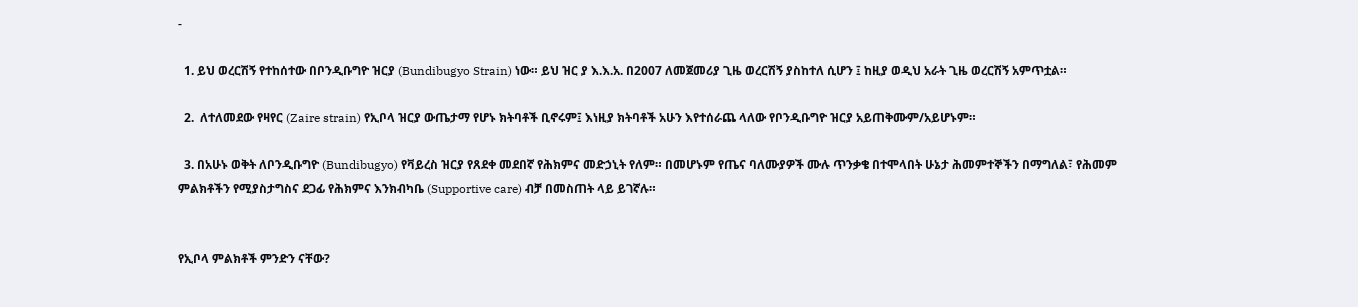-

  1. ይህ ወረርሽኝ የተከሰተው በቦንዲቡግዮ ዝርያ (Bundibugyo Strain) ነው። ይህ ዝር ያ እ.እ.አ. በ2007 ለመጀመሪያ ጊዜ ወረርሽኝ ያስከተለ ሲሆን ፤ ከዚያ ወዲህ አራት ጊዜ ወረርሽኝ አምጥቷል።

  2.  ለተለመደው የዛየር (Zaire strain) የኢቦላ ዝርያ ውጤታማ የሆኑ ክትባቶች ቢኖሩም፤ እነዚያ ክትባቶች አሁን እየተሰራጨ ላለው የቦንዲቡግዮ ዝርያ አይጠቅሙም/አይሆኑም።

  3. በአሁኑ ወቅት ለቦንዲቡግዮ (Bundibugyo) የቫይረስ ዝርያ የጸደቀ መደበኛ የሕክምና መድኃኒት የለም። በመሆኑም የጤና ባለሙያዎች ሙሉ ጥንቃቄ በተሞላበት ሁኔታ ሕመምተኞችን በማግለል፣ የሕመም ምልክቶችን የሚያስታግስና ደጋፊ የሕክምና እንክብካቤ (Supportive care) ብቻ በመስጠት ላይ ይገኛሉ።


የኢቦላ ምልክቶች ምንድን ናቸው?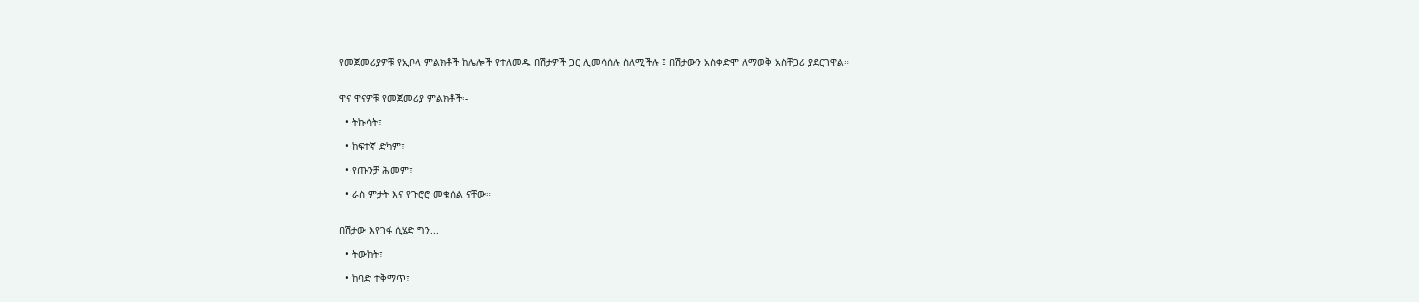የመጀመሪያዎቹ የኢቦላ ምልክቶች ከሌሎች የተለመዱ በሽታዎች ጋር ሊመሳሰሉ ስለሚችሉ ፤ በሽታውን አስቀድሞ ለማወቅ አስቸጋሪ ያደርገዋል።


ዋና ዋናዎቹ የመጀመሪያ ምልክቶች፡-

  • ትኩሳት፣

  • ከፍተኛ ድካም፣

  • የጡንቻ ሕመም፣

  • ራስ ምታት እና የጉሮሮ መቁሰል ናቸው።


በሽታው እየገፋ ሲሄድ ግን...

  • ትውከት፣

  • ከባድ ተቅማጥ፣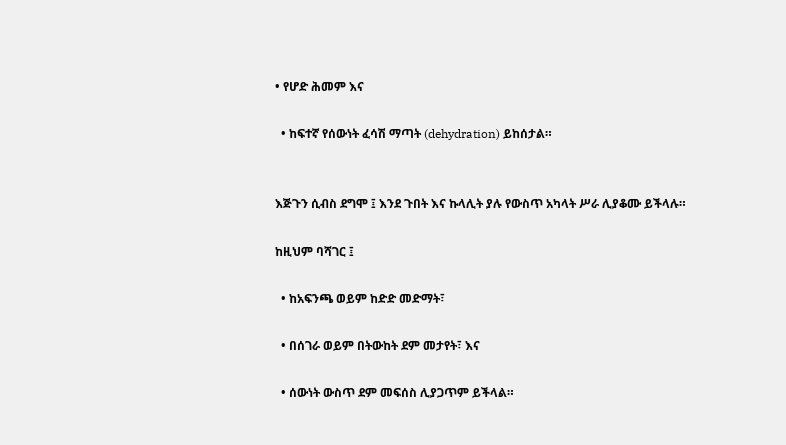• የሆድ ሕመም እና

  • ከፍተኛ የሰውነት ፈሳሽ ማጣት (dehydration) ይከሰታል።


እጅጉን ሲብስ ደግሞ ፤ እንደ ጉበት እና ኩላሊት ያሉ የውስጥ አካላት ሥራ ሊያቆሙ ይችላሉ።

ከዚህም ባሻገር ፤

  • ከአፍንጫ ወይም ከድድ መድማት፣

  • በሰገራ ወይም በትውከት ደም መታየት፣ እና

  • ሰውነት ውስጥ ደም መፍሰስ ሊያጋጥም ይችላል።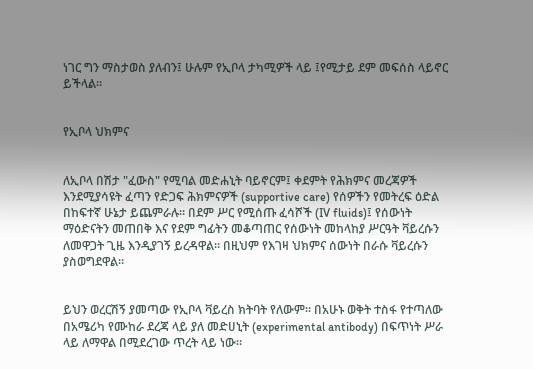ነገር ግን ማስታወስ ያለብን፤ ሁሉም የኢቦላ ታካሚዎች ላይ ፤የሚታይ ደም መፍሰስ ላይኖር ይችላል።


የኢቦላ ህክምና


ለኢቦላ በሽታ "ፈውስ" የሚባል መድሐኒት ባይኖርም፤ ቀደምት የሕክምና መረጃዎች እንደሚያሳዩት ፈጣን የድጋፍ ሕክምናዎች (supportive care) የሰዎችን የመትረፍ ዕድል በከፍተኛ ሁኔታ ይጨምራሉ። በደም ሥር የሚሰጡ ፈሳሾች (IV fluids)፤ የሰውነት ማዕድናትን መጠበቅ እና የደም ግፊትን መቆጣጠር የሰውነት መከላከያ ሥርዓት ቫይረሱን ለመዋጋት ጊዜ እንዲያገኝ ይረዳዋል። በዚህም የእገዛ ህክምና ሰውነት በራሱ ቫይረሱን ያስወግደዋል።


ይህን ወረርሽኝ ያመጣው የኢቦላ ቫይረስ ክትባት የለውም። በአሁኑ ወቅት ተስፋ የተጣለው በአሜሪካ የሙከራ ደረጃ ላይ ያለ መድሀኒት (experimental antibody) በፍጥነት ሥራ ላይ ለማዋል በሚደረገው ጥረት ላይ ነው።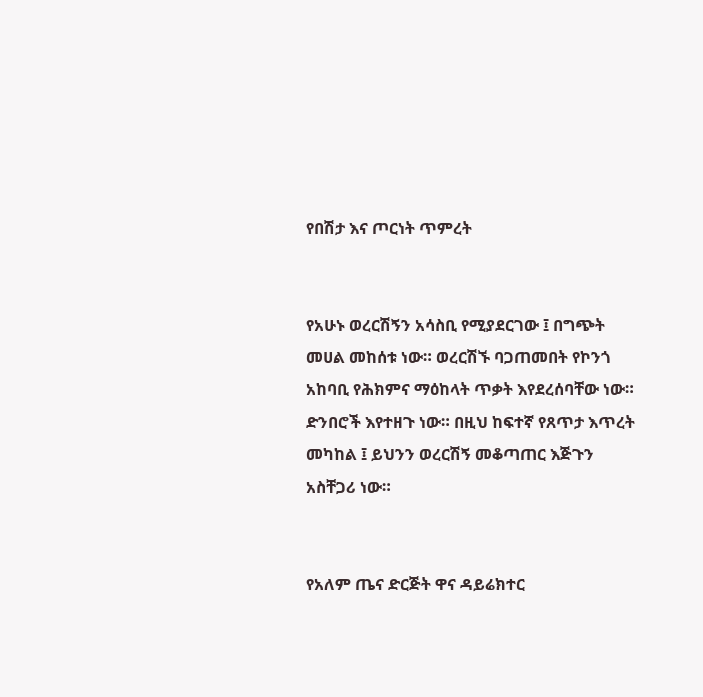የበሽታ እና ጦርነት ጥምረት


የአሁኑ ወረርሽኝን አሳስቢ የሚያደርገው ፤ በግጭት መሀል መከሰቱ ነው። ወረርሽኙ ባጋጠመበት የኮንጎ አከባቢ የሕክምና ማዕከላት ጥቃት እየደረሰባቸው ነው። ድንበሮች እየተዘጉ ነው። በዚህ ከፍተኛ የጸጥታ እጥረት መካከል ፤ ይህንን ወረርሽኝ መቆጣጠር እጅጉን አስቸጋሪ ነው።


የአለም ጤና ድርጅት ዋና ዳይሬክተር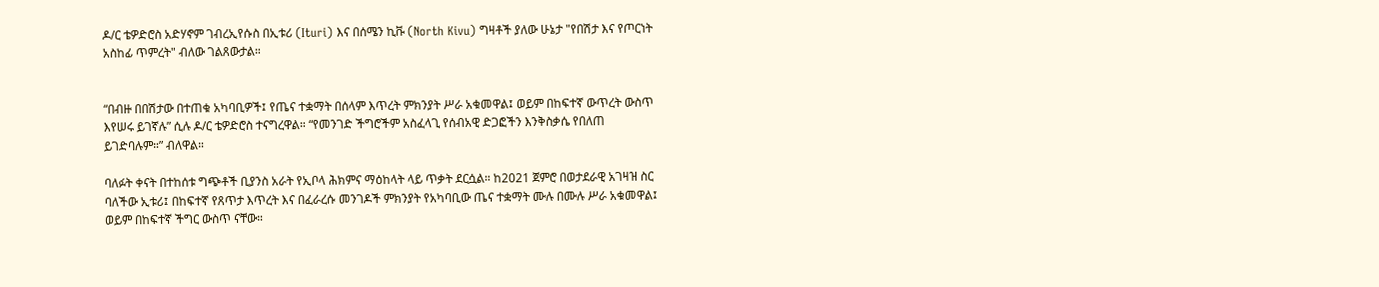ዶ/ር ቴዎድሮስ አድሃኖም ገብረኢየሱስ በኢቱሪ (Ituri) እና በሰሜን ኪቩ (North Kivu) ግዛቶች ያለው ሁኔታ "የበሽታ እና የጦርነት አስከፊ ጥምረት" ብለው ገልጸውታል።


“በብዙ በበሽታው በተጠቁ አካባቢዎች፤ የጤና ተቋማት በሰላም እጥረት ምክንያት ሥራ አቁመዋል፤ ወይም በከፍተኛ ውጥረት ውስጥ እየሠሩ ይገኛሉ” ሲሉ ዶ/ር ቴዎድሮስ ተናግረዋል። “የመንገድ ችግሮችም አስፈላጊ የሰብአዊ ድጋፎችን እንቅስቃሴ የበለጠ ይገድባሉም።” ብለዋል።

ባለፉት ቀናት በተከሰቱ ግጭቶች ቢያንስ አራት የኢቦላ ሕክምና ማዕከላት ላይ ጥቃት ደርሷል። ከ2021 ጀምሮ በወታደራዊ አገዛዝ ስር ባለችው ኢቱሪ፤ በከፍተኛ የጸጥታ እጥረት እና በፈራረሱ መንገዶች ምክንያት የአካባቢው ጤና ተቋማት ሙሉ በሙሉ ሥራ አቁመዋል፤ ወይም በከፍተኛ ችግር ውስጥ ናቸው።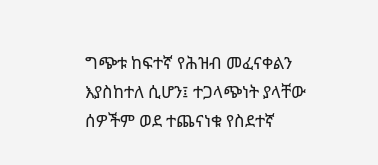ግጭቱ ከፍተኛ የሕዝብ መፈናቀልን እያስከተለ ሲሆን፤ ተጋላጭነት ያላቸው ሰዎችም ወደ ተጨናነቁ የስደተኛ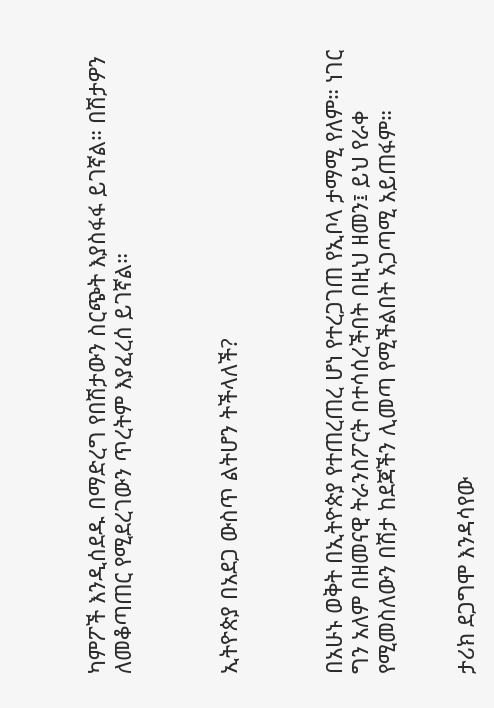ካምፖች እንዲሰደዱ በማድረግ የበሽታውን ስርጭት እያስፋፋ ይገኛል። በሽታዎን ለመቆጣጠር የሚደረገውን ጥረትም እያፈረሰ ይገኛል።



ኢትዮጵያ በአደጋ ውስጥ ልትሆን ትችላለች?



በአሁኑ ወቅት በኢትዮጵያ የተጠረጠረ ሆነ የተረጋገጠ የኢቦላ ታማሚ የለም። ነገር ግን አለም በዘመናዊ ትራንስፖርት በተሳሰረችበት በዚህ ዘመን፤ ይህ የራቀ የሚመስለውን በሽታ ከደጃችን ሊመጣ የሚችልበት አጋጣሚ አይጠፋም።


ታሪክ ደጋግሞ እንዳሳየው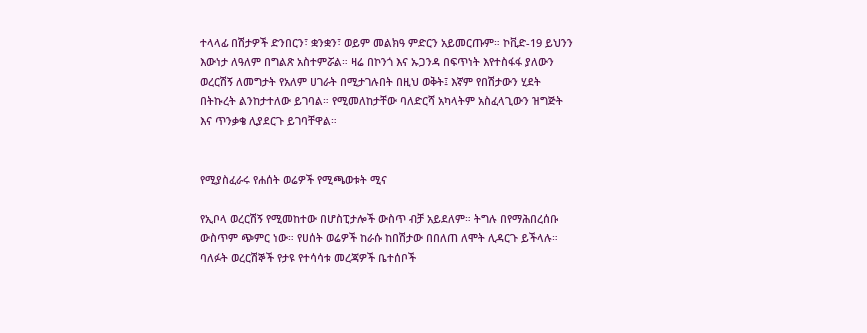ተላላፊ በሽታዎች ድንበርን፣ ቋንቋን፣ ወይም መልክዓ ምድርን አይመርጡም። ኮቪድ-19 ይህንን እውነታ ለዓለም በግልጽ አስተምሯል። ዛሬ በኮንጎ እና ኡጋንዳ በፍጥነት እየተስፋፋ ያለውን ወረርሽኝ ለመግታት የአለም ሀገራት በሚታገሉበት በዚህ ወቅት፤ እኛም የበሽታውን ሂደት በትኩረት ልንከታተለው ይገባል። የሚመለከታቸው ባለድርሻ አካላትም አስፈላጊውን ዝግጅት እና ጥንቃቄ ሊያደርጉ ይገባቸዋል።


የሚያስፈራሩ የሐሰት ወሬዎች የሚጫወቱት ሚና

የኢቦላ ወረርሽኝ የሚመከተው በሆስፒታሎች ውስጥ ብቻ አይደለም። ትግሉ በየማሕበረሰቡ ውስጥም ጭምር ነው። የሀሰት ወሬዎች ከራሱ ከበሽታው በበለጠ ለሞት ሊዳርጉ ይችላሉ። ባለፉት ወረርሽኞች የታዩ የተሳሳቱ መረጃዎች ቤተሰቦች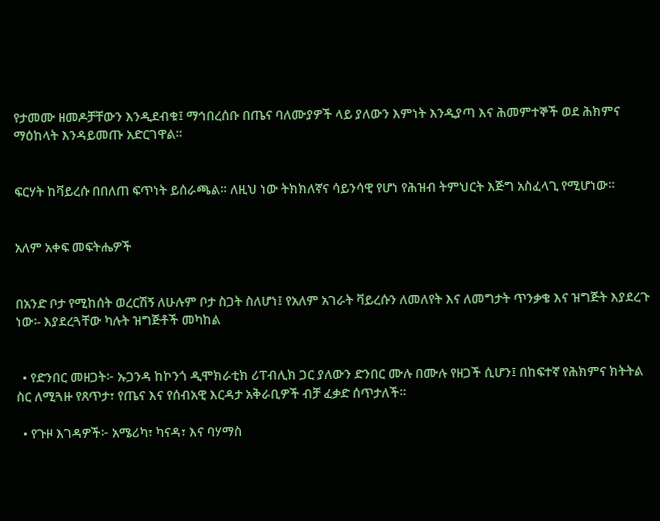የታመሙ ዘመዶቻቸውን እንዲደብቁ፤ ማኅበረሰቡ በጤና ባለሙያዎች ላይ ያለውን እምነት እንዲያጣ እና ሕመምተኞች ወደ ሕክምና ማዕከላት እንዳይመጡ አድርገዋል።


ፍርሃት ከቫይረሱ በበለጠ ፍጥነት ይሰራጫል። ለዚህ ነው ትክክለኛና ሳይንሳዊ የሆነ የሕዝብ ትምህርት እጅግ አስፈላጊ የሚሆነው።


አለም አቀፍ መፍትሔዎች


በአንድ ቦታ የሚከሰት ወረርሽኝ ለሁሉም ቦታ ስጋት ስለሆነ፤ የአለም አገራት ቫይረሱን ለመለየት እና ለመግታት ጥንቃቄ እና ዝግጅት እያደረጉ ነው፡- እያደረጓቸው ካሉት ዝግጅቶች መካከል


  • የድንበር መዘጋት፦ ኡጋንዳ ከኮንጎ ዲሞክራቲክ ሪፐብሊክ ጋር ያለውን ድንበር ሙሉ በሙሉ የዘጋች ሲሆን፤ በከፍተኛ የሕክምና ክትትል ስር ለሚጓዙ የጸጥታ፣ የጤና እና የሰብአዊ እርዳታ አቅራቢዎች ብቻ ፈቃድ ሰጥታለች።

  • የጉዞ እገዳዎች፦ አሜሪካ፣ ካናዳ፣ እና ባሃማስ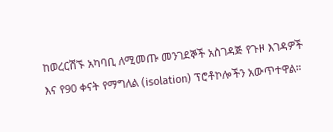ከወረርሽኙ አካባቢ ለሚመጡ መንገደኞች አስገዳጅ የጉዞ እገዳዎች እና የ90 ቀናት የማግለል (isolation) ፕሮቶኮሎችን አውጥተዋል።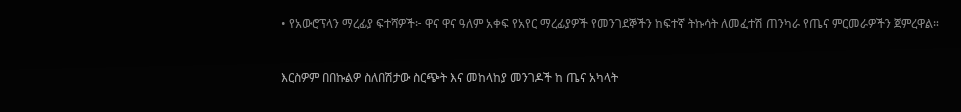• የአውሮፕላን ማረፊያ ፍተሻዎች፦ ዋና ዋና ዓለም አቀፍ የአየር ማረፊያዎች የመንገደኞችን ከፍተኛ ትኩሳት ለመፈተሽ ጠንካራ የጤና ምርመራዎችን ጀምረዋል።


እርስዎም በበኩልዎ ስለበሽታው ስርጭት እና መከላከያ መንገዶች ከ ጤና አካላት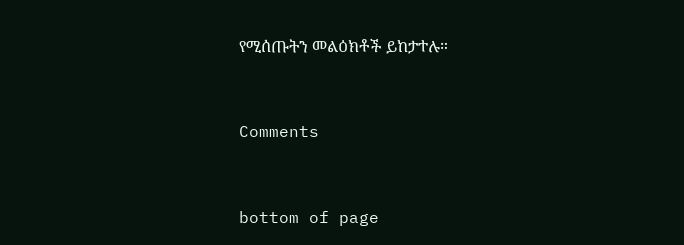የሚሰጡትን መልዕክቶች ይከታተሉ።


Comments


bottom of page